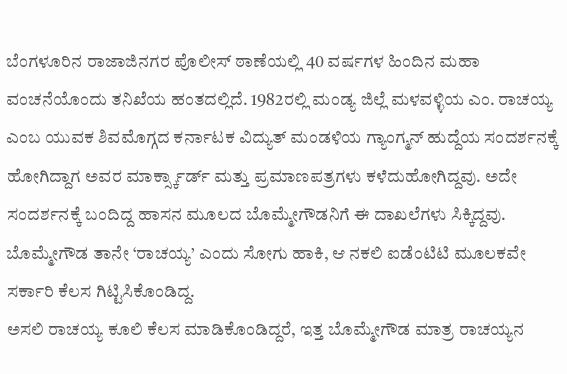ಬೆಂಗಳೂರಿನ ರಾಜಾಜಿನಗರ ಪೊಲೀಸ್ ಠಾಣೆಯಲ್ಲಿ 40 ವರ್ಷಗಳ ಹಿಂದಿನ ಮಹಾ ವಂಚನೆಯೊಂದು ತನಿಖೆಯ ಹಂತದಲ್ಲಿದೆ. 1982ರಲ್ಲಿ ಮಂಡ್ಯ ಜಿಲ್ಲೆ ಮಳವಳ್ಳಿಯ ಎಂ. ರಾಚಯ್ಯ ಎಂಬ ಯುವಕ ಶಿವಮೊಗ್ಗದ ಕರ್ನಾಟಕ ವಿದ್ಯುತ್ ಮಂಡಳಿಯ ಗ್ಯಾಂಗ್ಮನ್ ಹುದ್ದೆಯ ಸಂದರ್ಶನಕ್ಕೆ ಹೋಗಿದ್ದಾಗ ಅವರ ಮಾರ್ಕ್ಸ್ಕಾರ್ಡ್ ಮತ್ತು ಪ್ರಮಾಣಪತ್ರಗಳು ಕಳೆದುಹೋಗಿದ್ದವು. ಅದೇ ಸಂದರ್ಶನಕ್ಕೆ ಬಂದಿದ್ದ ಹಾಸನ ಮೂಲದ ಬೊಮ್ಮೇಗೌಡನಿಗೆ ಈ ದಾಖಲೆಗಳು ಸಿಕ್ಕಿದ್ದವು. ಬೊಮ್ಮೇಗೌಡ ತಾನೇ ‘ರಾಚಯ್ಯ’ ಎಂದು ಸೋಗು ಹಾಕಿ, ಆ ನಕಲಿ ಐಡೆಂಟಿಟಿ ಮೂಲಕವೇ ಸರ್ಕಾರಿ ಕೆಲಸ ಗಿಟ್ಟಿಸಿಕೊಂಡಿದ್ದ.
ಅಸಲಿ ರಾಚಯ್ಯ ಕೂಲಿ ಕೆಲಸ ಮಾಡಿಕೊಂಡಿದ್ದರೆ, ಇತ್ತ ಬೊಮ್ಮೇಗೌಡ ಮಾತ್ರ ರಾಚಯ್ಯನ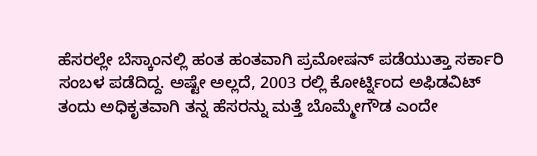ಹೆಸರಲ್ಲೇ ಬೆಸ್ಕಾಂನಲ್ಲಿ ಹಂತ ಹಂತವಾಗಿ ಪ್ರಮೋಷನ್ ಪಡೆಯುತ್ತಾ ಸರ್ಕಾರಿ ಸಂಬಳ ಪಡೆದಿದ್ದ. ಅಷ್ಟೇ ಅಲ್ಲದೆ, 2003 ರಲ್ಲಿ ಕೋರ್ಟ್ನಿಂದ ಅಫಿಡವಿಟ್ ತಂದು ಅಧಿಕೃತವಾಗಿ ತನ್ನ ಹೆಸರನ್ನು ಮತ್ತೆ ಬೊಮ್ಮೇಗೌಡ ಎಂದೇ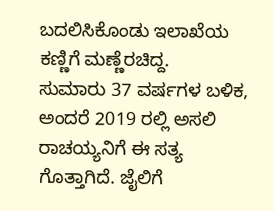ಬದಲಿಸಿಕೊಂಡು ಇಲಾಖೆಯ ಕಣ್ಣಿಗೆ ಮಣ್ಣೆರಚಿದ್ದ.
ಸುಮಾರು 37 ವರ್ಷಗಳ ಬಳಿಕ, ಅಂದರೆ 2019 ರಲ್ಲಿ ಅಸಲಿ ರಾಚಯ್ಯನಿಗೆ ಈ ಸತ್ಯ ಗೊತ್ತಾಗಿದೆ. ಜೈಲಿಗೆ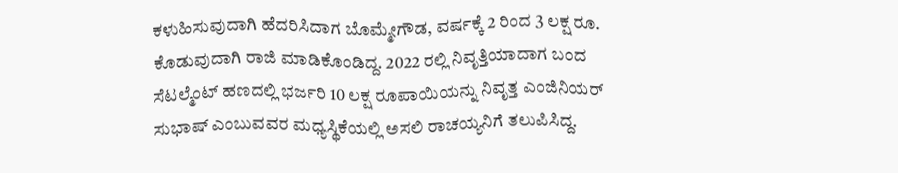ಕಳುಹಿಸುವುದಾಗಿ ಹೆದರಿಸಿದಾಗ ಬೊಮ್ಮೇಗೌಡ, ವರ್ಷಕ್ಕೆ 2 ರಿಂದ 3 ಲಕ್ಷ ರೂ. ಕೊಡುವುದಾಗಿ ರಾಜಿ ಮಾಡಿಕೊಂಡಿದ್ದ. 2022 ರಲ್ಲಿ ನಿವೃತ್ತಿಯಾದಾಗ ಬಂದ ಸೆಟಲ್ಮೆಂಟ್ ಹಣದಲ್ಲಿ ಭರ್ಜರಿ 10 ಲಕ್ಷ ರೂಪಾಯಿಯನ್ನು ನಿವೃತ್ತ ಎಂಜಿನಿಯರ್ ಸುಭಾಷ್ ಎಂಬುವವರ ಮಧ್ಯಸ್ಥಿಕೆಯಲ್ಲಿ ಅಸಲಿ ರಾಚಯ್ಯನಿಗೆ ತಲುಪಿಸಿದ್ದ.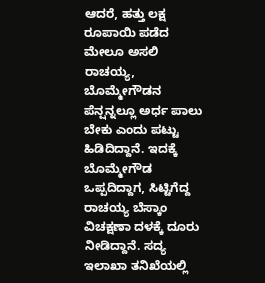ಆದರೆ, ಹತ್ತು ಲಕ್ಷ ರೂಪಾಯಿ ಪಡೆದ ಮೇಲೂ ಅಸಲಿ ರಾಚಯ್ಯ, ಬೊಮ್ಮೇಗೌಡನ ಪೆನ್ಷನ್ನಲ್ಲೂ ಅರ್ಧ ಪಾಲು ಬೇಕು ಎಂದು ಪಟ್ಟು ಹಿಡಿದಿದ್ದಾನೆ. ಇದಕ್ಕೆ ಬೊಮ್ಮೇಗೌಡ ಒಪ್ಪದಿದ್ದಾಗ, ಸಿಟ್ಟಿಗೆದ್ದ ರಾಚಯ್ಯ ಬೆಸ್ಕಾಂ ವಿಚಕ್ಷಣಾ ದಳಕ್ಕೆ ದೂರು ನೀಡಿದ್ದಾನೆ. ಸದ್ಯ ಇಲಾಖಾ ತನಿಖೆಯಲ್ಲಿ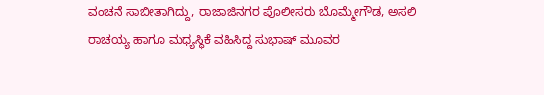ವಂಚನೆ ಸಾಬೀತಾಗಿದ್ದು, ರಾಜಾಜಿನಗರ ಪೊಲೀಸರು ಬೊಮ್ಮೇಗೌಡ, ಅಸಲಿ ರಾಚಯ್ಯ ಹಾಗೂ ಮಧ್ಯಸ್ಥಿಕೆ ವಹಿಸಿದ್ದ ಸುಭಾಷ್ ಮೂವರ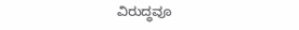ವಿರುದ್ಧವೂ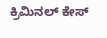ಕ್ರಿಮಿನಲ್ ಕೇಸ್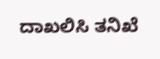ದಾಖಲಿಸಿ ತನಿಖೆ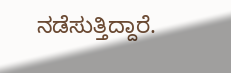ನಡೆಸುತ್ತಿದ್ದಾರೆ.